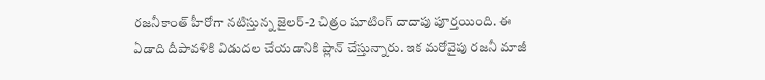రజనీకాంత్ హీరోగా నటిస్తున్న జైలర్-2 చిత్రం షూటింగ్ దాదాపు పూర్తయింది. ఈ ఏడాది దీపావళికి విడుదల చేయడానికి ప్లాన్ చేస్తున్నారు. ఇక మరోవైపు రజనీ మాజీ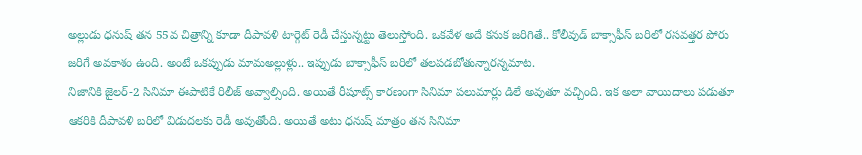అల్లుడు ధనుష్ తన 55వ చిత్రాన్ని కూడా దీపావళి టార్గెట్ రెడీ చేస్తున్నట్టు తెలుస్తోంది. ఒకవేళ అదే కనుక జరిగితే.. కోలీవుడ్ బాక్సాఫీస్ బరిలో రసవత్తర పోరు జరిగే అవకాశం ఉంది. అంటే ఒకప్పుడు మామఅల్లుళ్లు.. ఇప్పుడు బాక్సాఫీస్ బరిలో తలపడబోతున్నారన్నమాట.
నిజానికి జైలర్-2 సినిమా ఈపాటికే రిలీజ్ అవ్వాల్సింది. అయితే రీషూట్స్ కారణంగా సినిమా పలుమార్లు డిలే అవుతూ వచ్చింది. ఇక అలా వాయిదాలు పడుతూ ఆకరికి దీపావళి బరిలో విడుదలకు రెడీ అవుతోంది. అయితే అటు ధనుష్ మాత్రం తన సినిమా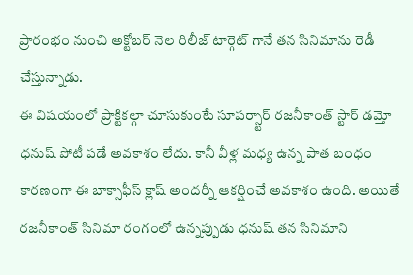ప్రారంభం నుంచి అక్టోబర్ నెల రిలీజ్ టార్గెట్ గానే తన సినిమాను రెడీ చేస్తున్నాడు.
ఈ విషయంలో ప్రాక్టికల్గా చూసుకుంటే సూపర్స్టార్ రజనీకాంత్ స్టార్ డమ్తో ధనుష్ పోటీ పడే అవకాశం లేదు. కానీ వీళ్ల మధ్య ఉన్న పాత బంధం కారణంగా ఈ బాక్సాఫీస్ క్లాష్ అందర్నీ ఆకర్షించే అవకాశం ఉంది. అయితే రజనీకాంత్ సినిమా రంగంలో ఉన్నప్పుడు ధనుష్ తన సినిమాని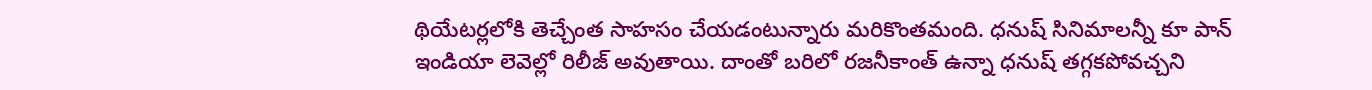థియేటర్లలోకి తెచ్చేంత సాహసం చేయడంటున్నారు మరికొంతమంది. ధనుష్ సినిమాలన్నీ కూ పాన్ ఇండియా లెవెల్లో రిలీజ్ అవుతాయి. దాంతో బరిలో రజనీకాంత్ ఉన్నా ధనుష్ తగ్గకపోవచ్చని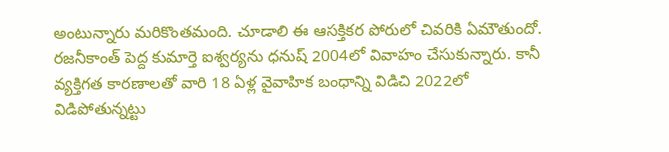అంటున్నారు మరికొంతమంది. చూడాలి ఈ ఆసక్తికర పోరులో చివరికి ఏమౌతుందో.
రజనీకాంత్ పెద్ద కుమార్తె ఐశ్వర్యను ధనుష్ 2004లో వివాహం చేసుకున్నారు. కానీ వ్యక్తిగత కారణాలతో వారి 18 ఏళ్ల వైవాహిక బంధాన్ని విడిచి 2022లో విడిపోతున్నట్టు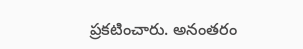ప్రకటించారు. అనంతరం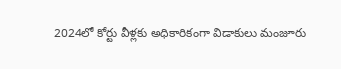2024లో కోర్టు వీళ్లకు అధికారికంగా విడాకులు మంజూరు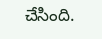చేసింది.